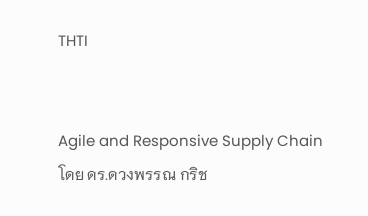THTI


Agile and Responsive Supply Chain     โดย ดร.ดวงพรรณ กริช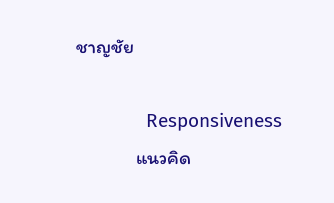ชาญชัย

              Responsiveness
              แนวคิด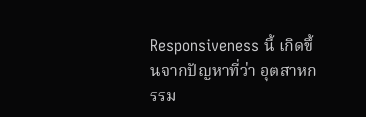Responsiveness นี้ เกิดขึ้นจากปัญหาที่ว่า อุตสาหกรรม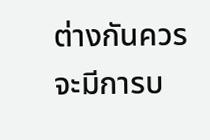ต่างกันควรจะมีการบ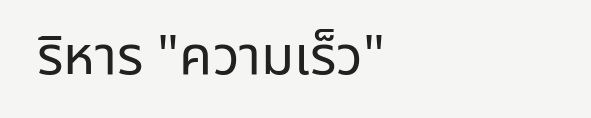ริหาร "ความเร็ว"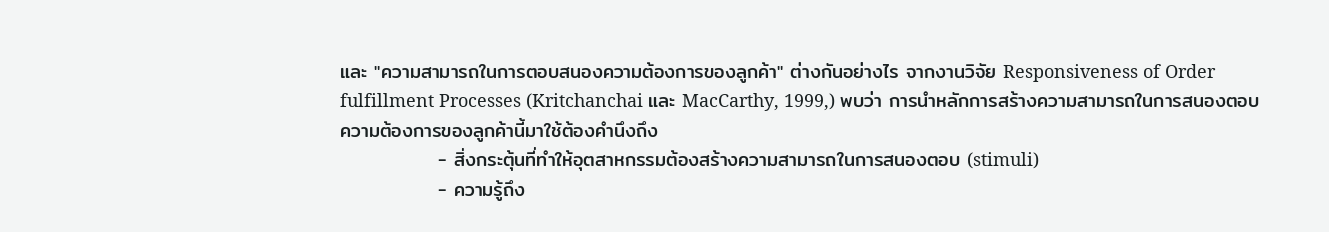และ "ความสามารถในการตอบสนองความต้องการของลูกค้า" ต่างกันอย่างไร จากงานวิจัย Responsiveness of Order fulfillment Processes (Kritchanchai และ MacCarthy, 1999,) พบว่า การนำหลักการสร้างความสามารถในการสนองตอบความต้องการของลูกค้านี้มาใช้ต้องคำนึงถึง
              - สิ่งกระตุ้นที่ทำให้อุตสาหกรรมต้องสร้างความสามารถในการสนองตอบ (stimuli)
              - ความรู้ถึง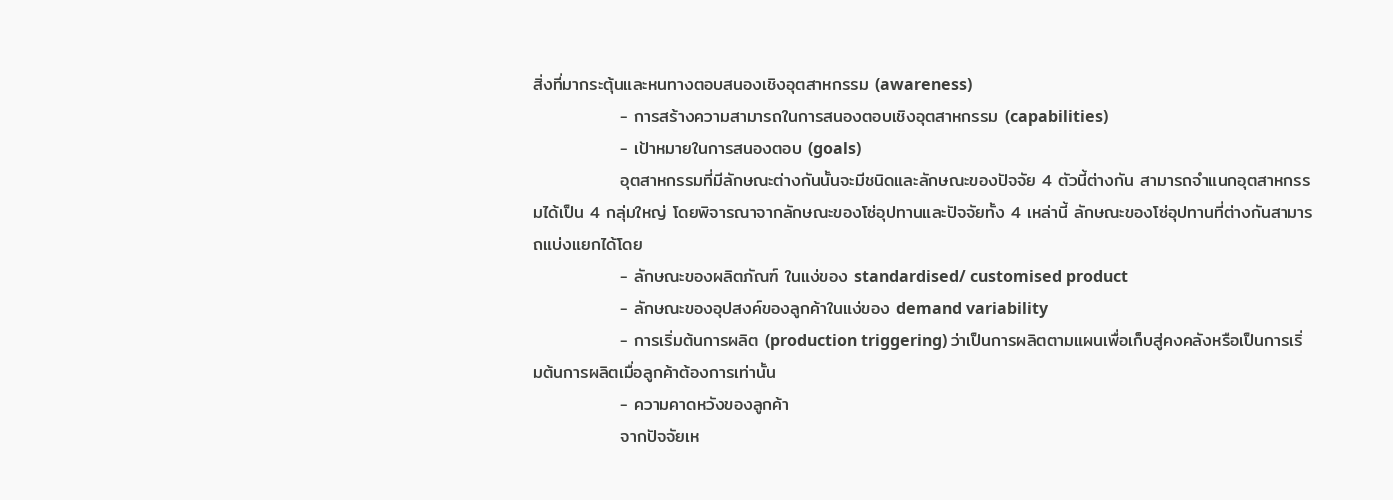สิ่งที่มากระตุ้นและหนทางตอบสนองเชิงอุตสาหกรรม (awareness)
              - การสร้างความสามารถในการสนองตอบเชิงอุตสาหกรรม (capabilities)
              - เป้าหมายในการสนองตอบ (goals)
              อุตสาหกรรมที่มีลักษณะต่างกันนั้นจะมีชนิดและลักษณะของปัจจัย 4 ตัวนี้ต่างกัน สามารถจำแนกอุตสาหกรรมได้เป็น 4 กลุ่มใหญ่ โดยพิจารณาจากลักษณะของโซ่อุปทานและปัจจัยทั้ง 4 เหล่านี้ ลักษณะของโซ่อุปทานที่ต่างกันสามารถแบ่งแยกได้โดย
              - ลักษณะของผลิตภัณฑ์ ในแง่ของ standardised/ customised product
              - ลักษณะของอุปสงค์ของลูกค้าในแง่ของ demand variability
              - การเริ่มต้นการผลิต (production triggering) ว่าเป็นการผลิตตามแผนเพื่อเก็บสู่คงคลังหรือเป็นการเริ่มต้นการผลิตเมื่อลูกค้าต้องการเท่านั้น
              - ความคาดหวังของลูกค้า
              จากปัจจัยเห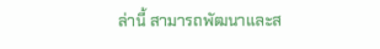ล่านี้ สามารถพัฒนาและส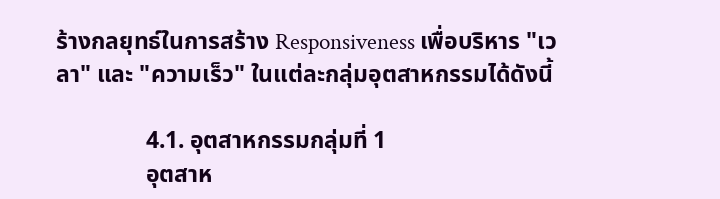ร้างกลยุทธ์ในการสร้าง Responsiveness เพื่อบริหาร "เวลา" และ "ความเร็ว" ในแต่ละกลุ่มอุตสาหกรรมได้ดังนี้

               4.1. อุตสาหกรรมกลุ่มที่ 1
               อุตสาห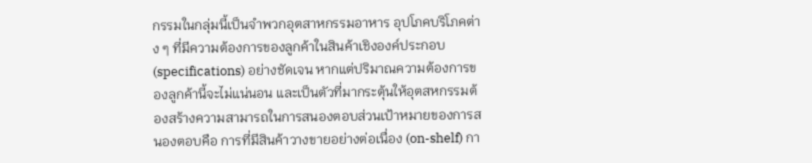กรรมในกลุ่มนี้เป็นจำพวกอุตสาหกรรมอาหาร อุปโภคบริโภคต่าง ๆ ที่มีความต้องการของลูกค้าในสินค้าเชิงองค์ประกอบ (specifications) อย่างชัดเจน หากแต่ปริมาณความต้องการของลูกค้านี้จะไม่แน่นอน และเป็นตัวที่มากระตุ้นให้อุตสหกรรมต้องสร้างความสามารถในการสนองตอบส่วนเป้าหมายของการสนองตอบคือ การที่มีสินค้าวางขายอย่างต่อเนื่อง (on-shelf) กา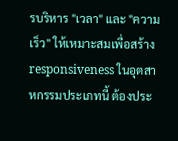รบริหาร "เวลา" และ "ความเร็ว" ให้เหมาะสมเพื่อสร้าง responsiveness ในอุตสาหกรรมประเภทนี้ ต้องประ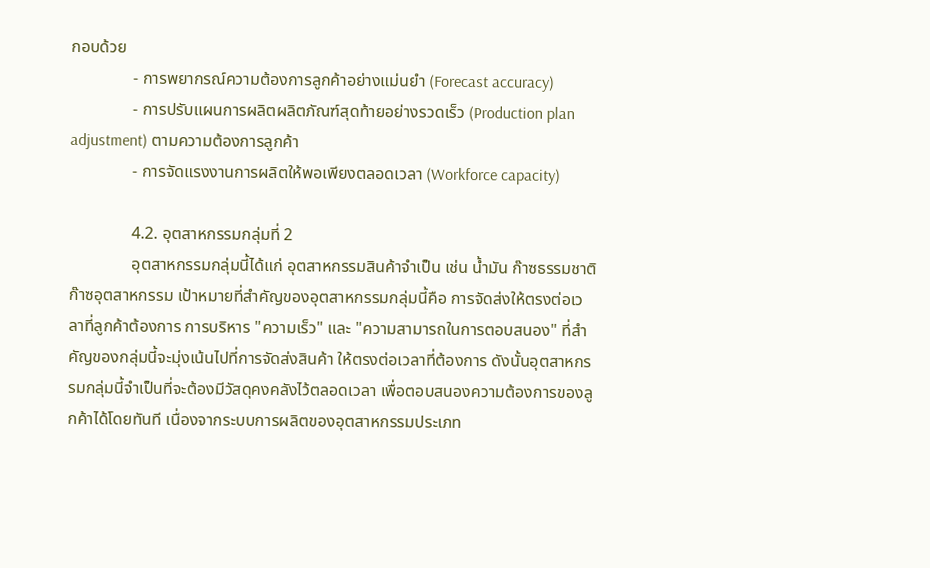กอบด้วย
               - การพยากรณ์ความต้องการลูกค้าอย่างแม่นยำ (Forecast accuracy)
               - การปรับแผนการผลิตผลิตภัณฑ์สุดท้ายอย่างรวดเร็ว (Production plan adjustment) ตามความต้องการลูกค้า
               - การจัดแรงงานการผลิตให้พอเพียงตลอดเวลา (Workforce capacity)

               4.2. อุตสาหกรรมกลุ่มที่ 2
               อุตสาหกรรมกลุ่มนี้ได้แก่ อุตสาหกรรมสินค้าจำเป็น เช่น น้ำมัน ก๊าซธรรมชาติ ก๊าซอุตสาหกรรม เป้าหมายที่สำคัญของอุตสาหกรรมกลุ่มนี้คือ การจัดส่งให้ตรงต่อเวลาที่ลูกค้าต้องการ การบริหาร "ความเร็ว" และ "ความสามารถในการตอบสนอง" ที่สำคัญของกลุ่มนี้จะมุ่งเน้นไปที่การจัดส่งสินค้า ให้ตรงต่อเวลาที่ต้องการ ดังนั้นอุตสาหกรรมกลุ่มนี้จำเป็นที่จะต้องมีวัสดุคงคลังไว้ตลอดเวลา เพื่อตอบสนองความต้องการของลูกค้าได้โดยทันที เนื่องจากระบบการผลิตของอุตสาหกรรมประเภท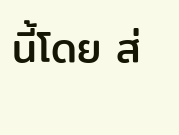นี้โดย ส่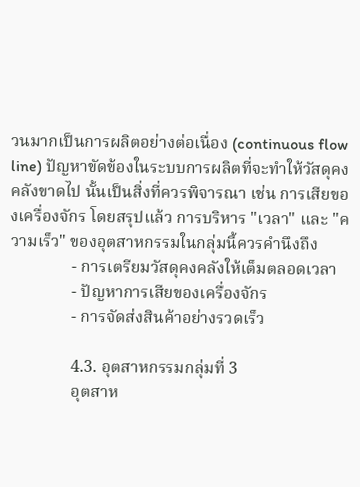วนมากเป็นการผลิตอย่างต่อเนื่อง (continuous flow line) ปัญหาขัดข้องในระบบการผลิตที่จะทำให้วัสดุคงคลังขาดไป นั้นเป็นสิ่งที่ควรพิจารณา เช่น การเสียของเครื่องจักร โดยสรุปแล้ว การบริหาร "เวลา" และ "ความเร็ว" ของอุตสาหกรรมในกลุ่มนี้ควรคำนึงถึง
               - การเตรียมวัสดุคงคลังให้เต็มตลอดเวลา
               - ปัญหาการเสียของเครื่องจักร
               - การจัดส่งสินค้าอย่างรวดเร็ว

               4.3. อุตสาหกรรมกลุ่มที่ 3
               อุตสาห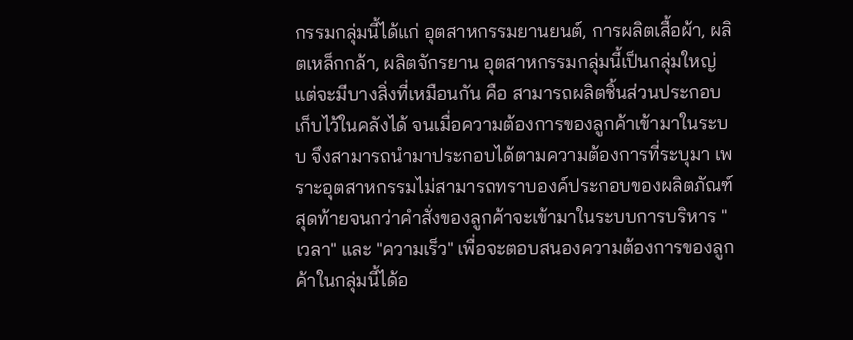กรรมกลุ่มนี้ได้แก่ อุตสาหกรรมยานยนต์, การผลิตเสื้อผ้า, ผลิตเหล็กกล้า, ผลิตจักรยาน อุตสาหกรรมกลุ่มนี้เป็นกลุ่มใหญ่ แต่จะมีบางสิ่งที่เหมือนกัน คือ สามารถผลิตชิ้นส่วนประกอบเก็บไว้ในคลังได้ จนเมื่อความต้องการของลูกค้าเข้ามาในระบบ จึงสามารถนำมาประกอบได้ตามความต้องการที่ระบุมา เพราะอุตสาหกรรมไม่สามารถทราบองค์ประกอบของผลิตภัณฑ์สุดท้ายจนกว่าคำสั่งของลูกค้าจะเข้ามาในระบบการบริหาร "เวลา" และ "ความเร็ว" เพื่อจะตอบสนองความต้องการของลูกค้าในกลุ่มนี้ได้อ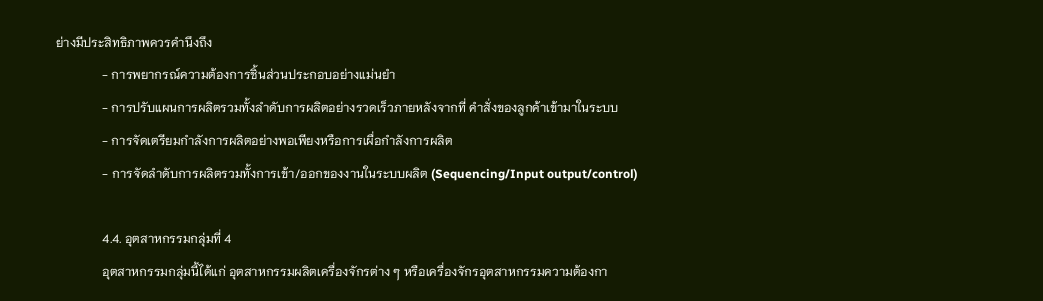ย่างมีประสิทธิภาพควรคำนึงถึง
               - การพยากรณ์ความต้องการชิ้นส่วนประกอบอย่างแม่นยำ
               - การปรับแผนการผลิตรวมทั้งลำดับการผลิตอย่างรวดเร็วภายหลังจากที่ คำสั่งของลูกค้าเข้ามาในระบบ
               - การจัดเตรียมกำลังการผลิตอย่างพอเพียงหรือการเผื่อกำลังการผลิต
               - การจัดลำดับการผลิตรวมทั้งการเข้า/ออกของงานในระบบผลิต (Sequencing/Input output/control)

               4.4. อุตสาหกรรมกลุ่มที่ 4
               อุตสาหกรรมกลุ่มนี้ได้แก่ อุตสาหกรรมผลิตเครื่องจักรต่าง ๆ หรือเครื่องจักรอุตสาหกรรมความต้องกา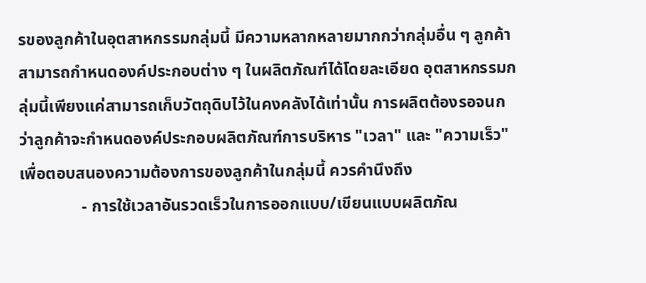รของลูกค้าในอุตสาหกรรมกลุ่มนี้ มีความหลากหลายมากกว่ากลุ่มอื่น ๆ ลูกค้าสามารถกำหนดองค์ประกอบต่าง ๆ ในผลิตภัณฑ์ได้โดยละเอียด อุตสาหกรรมกลุ่มนี้เพียงแค่สามารถเก็บวัตถุดิบไว้ในคงคลังได้เท่านั้น การผลิตต้องรอจนกว่าลูกค้าจะกำหนดองค์ประกอบผลิตภัณฑ์การบริหาร "เวลา" และ "ความเร็ว" เพื่อตอบสนองความต้องการของลูกค้าในกลุ่มนี้ ควรคำนึงถึง
               - การใช้เวลาอันรวดเร็วในการออกแบบ/เขียนแบบผลิตภัณ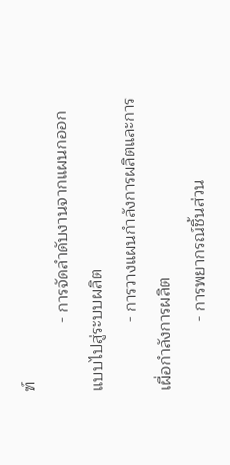ฑ์
               - การจัดลำดับงานจากแผนกออกแบบไปสู่ระบบผลิต
               - การวางแผนกำลังการผลิตและการเผื่อกำลังการผลิต
               - การพยากรณ์ชิ้นส่วน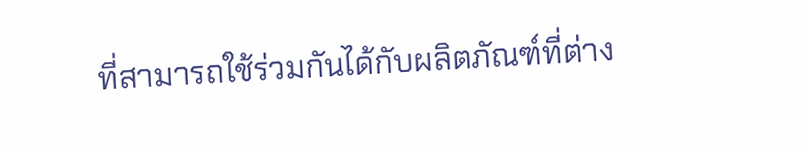ที่สามารถใช้ร่วมกันได้กับผลิตภัณฑ์ที่ต่าง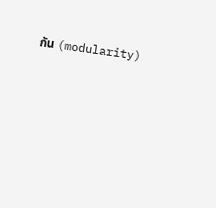กัน (modularity)